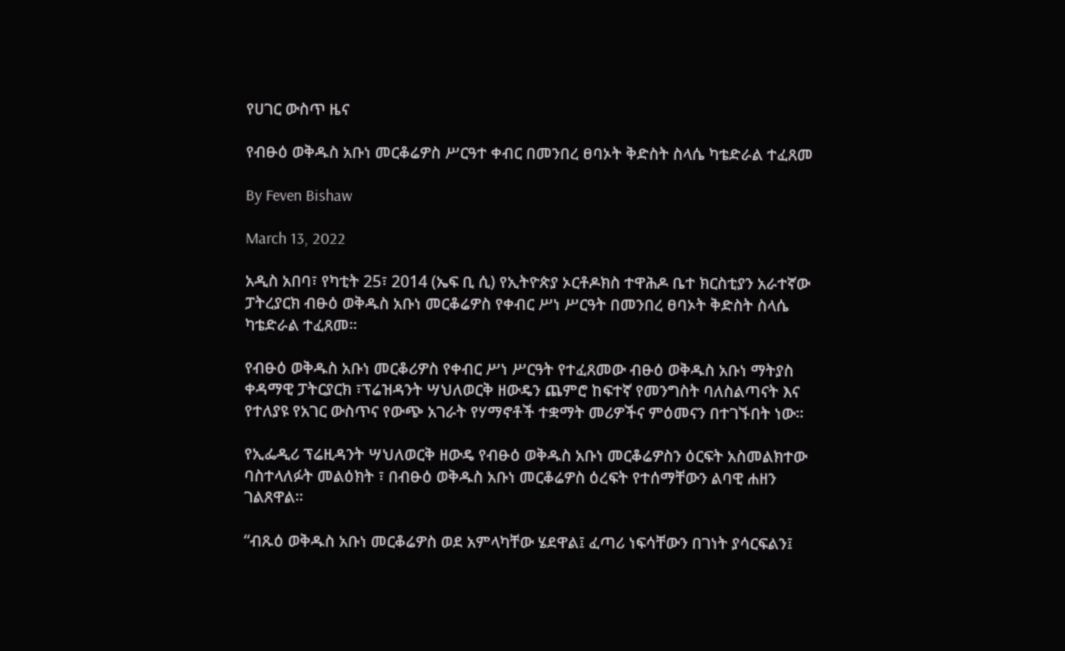የሀገር ውስጥ ዜና

የብፁዕ ወቅዱስ አቡነ መርቆሬዎስ ሥርዓተ ቀብር በመንበረ ፀባኦት ቅድስት ስላሴ ካቴድራል ተፈጸመ

By Feven Bishaw

March 13, 2022

አዲስ አበባ፣ የካቲት 25፣ 2014 (ኤፍ ቢ ሲ) የኢትዮጵያ ኦርቶዶክስ ተዋሕዶ ቤተ ክርስቲያን አራተኛው ፓትረያርክ ብፁዕ ወቅዱስ አቡነ መርቆሬዎስ የቀብር ሥነ ሥርዓት በመንበረ ፀባኦት ቅድስት ስላሴ ካቴድራል ተፈጸመ።

የብፁዕ ወቅዱስ አቡነ መርቆሪዎስ የቀብር ሥነ ሥርዓት የተፈጸመው ብፁዕ ወቅዱስ አቡነ ማትያስ ቀዳማዊ ፓትርያርክ ፣ፕሬዝዳንት ሣህለወርቅ ዘውዴን ጨምሮ ከፍተኛ የመንግስት ባለስልጣናት እና የተለያዩ የአገር ውስጥና የውጭ አገራት የሃማኖቶች ተቋማት መሪዎችና ምዕመናን በተገኙበት ነው።

የኢፌዲሪ ፕሬዚዳንት ሣህለወርቅ ዘውዴ የብፁዕ ወቅዱስ አቡነ መርቆሬዎስን ዕርፍት አስመልክተው ባስተላለፉት መልዕክት ፣ በብፁዕ ወቅዱስ አቡነ መርቆሬዎስ ዕረፍት የተሰማቸውን ልባዊ ሐዘን ገልጸዋል።

“ብጹዕ ወቅዱስ አቡነ መርቆሬዎስ ወደ አምላካቸው ሄደዋል፤ ፈጣሪ ነፍሳቸውን በገነት ያሳርፍልን፤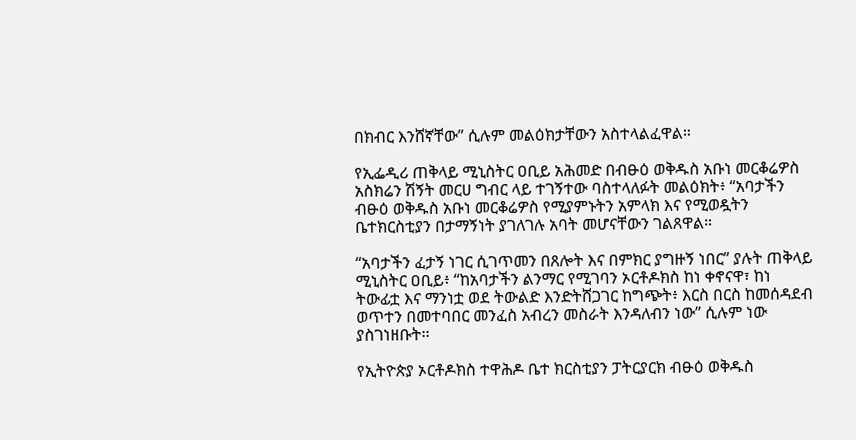በክብር እንሸኛቸው” ሲሉም መልዕክታቸውን አስተላልፈዋል።

የኢፌዲሪ ጠቅላይ ሚኒስትር ዐቢይ አሕመድ በብፁዕ ወቅዱስ አቡነ መርቆሬዎስ አስክሬን ሽኝት መርሀ ግብር ላይ ተገኝተው ባስተላለፉት መልዕክት፥ “አባታችን ብፁዕ ወቅዱስ አቡነ መርቆሬዎስ የሚያምኑትን አምላክ እና የሚወዷትን ቤተክርስቲያን በታማኝነት ያገለገሉ አባት መሆናቸውን ገልጸዋል።

“አባታችን ፈታኝ ነገር ሲገጥመን በጸሎት እና በምክር ያግዙኝ ነበር” ያሉት ጠቅላይ ሚኒስትር ዐቢይ፥ “ከአባታችን ልንማር የሚገባን ኦርቶዶክስ ከነ ቀኖናዋ፣ ከነ ትውፊቷ እና ማንነቷ ወደ ትውልድ እንድትሸጋገር ከግጭት፥ እርስ በርስ ከመሰዳደብ ወጥተን በመተባበር መንፈስ አብረን መስራት እንዳለብን ነው” ሲሉም ነው ያስገነዘቡት፡፡

የኢትዮጵያ ኦርቶዶክስ ተዋሕዶ ቤተ ክርስቲያን ፓትርያርክ ብፁዕ ወቅዱስ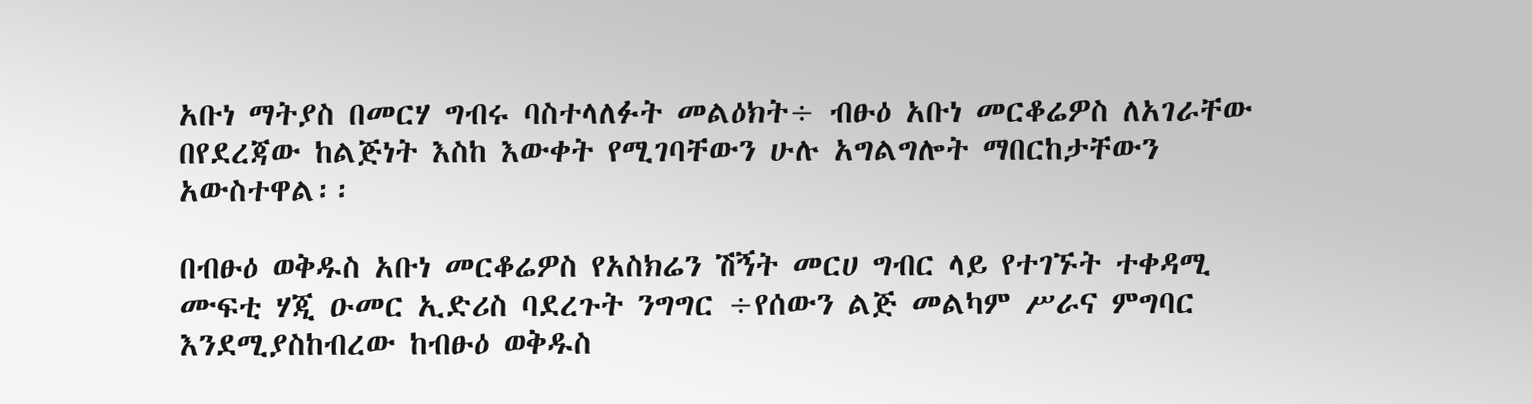አቡነ ማትያስ በመርሃ ግብሩ ባስተላለፉት መልዕክት÷ ብፁዕ አቡነ መርቆሬዎስ ለአገራቸው በየደረጃው ከልጅነት እስከ እውቀት የሚገባቸውን ሁሉ አግልግሎት ማበርከታቸውን አውስተዋል፡፡

በብፁዕ ወቅዱስ አቡነ መርቆሬዎስ የአስክሬን ሽኝት መርሀ ግብር ላይ የተገኙት ተቀዳሚ ሙፍቲ ሃጂ ዑመር ኢድሪስ ባደረጉት ንግግር ÷የሰውን ልጅ መልካም ሥራና ምግባር እንደሚያስከብረው ከብፁዕ ወቅዱስ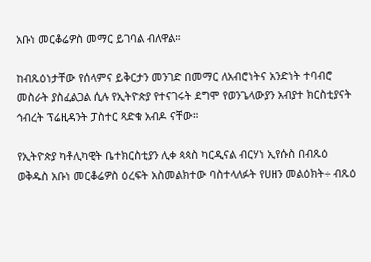አቡነ መርቆሬዎስ መማር ይገባል ብለዋል።

ከብጹዕነታቸው የሰላምና ይቅርታን መንገድ በመማር ለአብሮነትና አንድነት ተባብሮ መስራት ያስፈልጋል ሲሉ የኢትዮጵያ የተናገሩት ደግሞ የወንጌላውያን አብያተ ክርስቲያናት ኅብረት ፕሬዚዳንት ፓስተር ጻድቁ አብዶ ናቸው።

የኢትዮጵያ ካቶሊካዊት ቤተክርስቲያን ሊቀ ጳጳስ ካርዲናል ብርሃነ ኢየሱስ በብጹዕ ወቅዱስ አቡነ መርቆሬዎስ ዕረፍት አስመልክተው ባስተላለፉት የሀዘን መልዕክት÷ ብጹዕ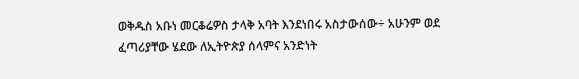ወቅዱስ አቡነ መርቆሬዎስ ታላቅ አባት እንደነበሩ አስታውሰው÷ አሁንም ወደ ፈጣሪያቸው ሄደው ለኢትዮጵያ ሰላምና አንድነት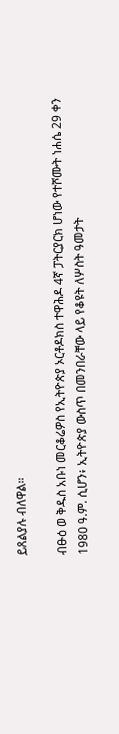ይጸልያሉ ብለዋል።

ብፁዕ ወ ቅዱስ አቡነ መርቆሬዎስ የኢትዮጵያ ኦርቶዶክስ ተዋሕዶ 4ኛ ፓትርያርክ ሆነው የተሾሙት ነሐሴ 29 ቀን 1980 ዓ.ም. ሲሆን፥ ኢትዮጵያ ውስጥ በመንበራቸው ላይ የቆዩት ለሦስት ዓመታት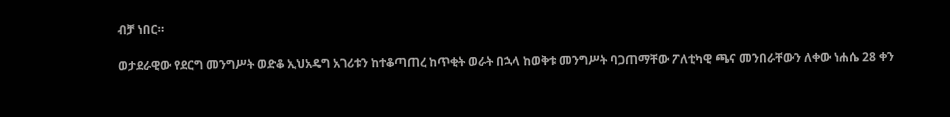ብቻ ነበር።

ወታደራዊው የደርግ መንግሥት ወድቆ ኢህአዴግ አገሪቱን ከተቆጣጠረ ከጥቂት ወራት በኋላ ከወቅቱ መንግሥት ባጋጠማቸው ፖለቲካዊ ጫና መንበራቸውን ለቀው ነሐሴ 28 ቀን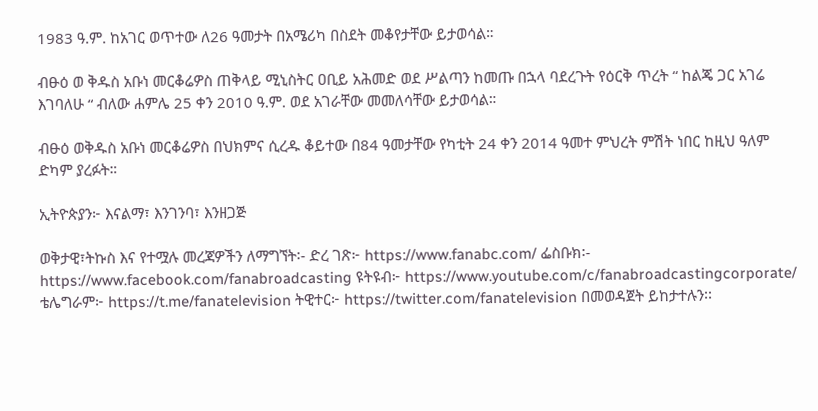1983 ዓ.ም. ከአገር ወጥተው ለ26 ዓመታት በአሜሪካ በስደት መቆየታቸው ይታወሳል።

ብፁዕ ወ ቅዱስ አቡነ መርቆሬዎስ ጠቅላይ ሚኒስትር ዐቢይ አሕመድ ወደ ሥልጣን ከመጡ በኋላ ባደረጉት የዕርቅ ጥረት “ ከልጄ ጋር አገሬ እገባለሁ “ ብለው ሐምሌ 25 ቀን 2010 ዓ.ም. ወደ አገራቸው መመለሳቸው ይታወሳል።

ብፁዕ ወቅዱስ አቡነ መርቆሬዎስ በህክምና ሲረዱ ቆይተው በ84 ዓመታቸው የካቲት 24 ቀን 2014 ዓመተ ምህረት ምሽት ነበር ከዚህ ዓለም ድካም ያረፉት።

ኢትዮጵያን፦ እናልማ፣ እንገንባ፣ እንዘጋጅ

ወቅታዊ፣ትኩስ እና የተሟሉ መረጃዎችን ለማግኘት፡- ድረ ገጽ፦ https://www.fanabc.com/ ፌስቡክ፡- https://www.facebook.com/fanabroadcasting ዩትዩብ፦ https://www.youtube.com/c/fanabroadcastingcorporate/ ቴሌግራም፦ https://t.me/fanatelevision ትዊተር፦ https://twitter.com/fanatelevision በመወዳጀት ይከታተሉን፡፡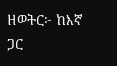ዘወትር፦ ከእኛ ጋር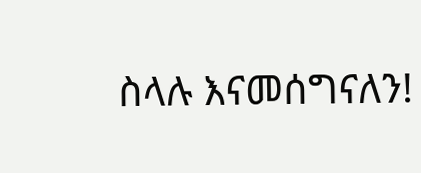ስላሉ እናመሰግናለን!